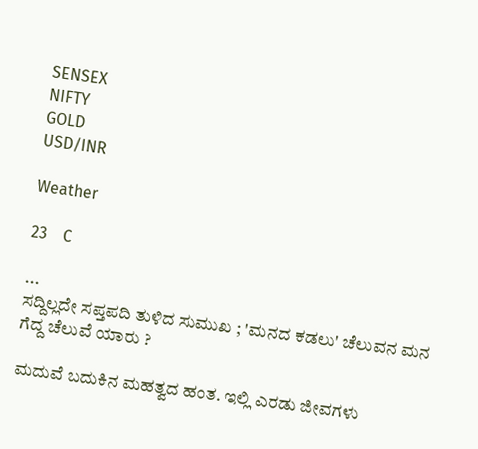SENSEX
NIFTY
GOLD
USD/INR

Weather

23    C

...
ಸದ್ದಿಲ್ಲದೇ ಸಪ್ತಪದಿ ತುಳಿದ ಸುಮುಖ ; 'ಮನದ‌ ಕಡಲು' ಚೆಲುವನ ಮನ ಗೆದ್ದ ಚೆಲುವೆ ಯಾರು ?

ಮದುವೆ ಬದುಕಿನ ಮಹತ್ವದ ಹಂತ. ಇಲ್ಲಿ ಎರಡು ಜೀವಗಳು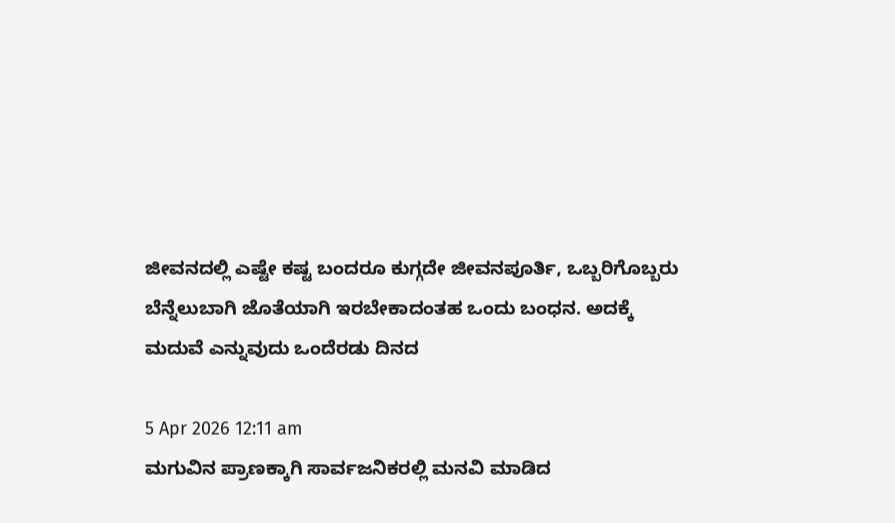ಜೀವನದಲ್ಲಿ ಎಷ್ಟೇ ಕಷ್ಟ ಬಂದರೂ ಕುಗ್ಗದೇ ಜೀವನಪೂರ್ತಿ, ಒಬ್ಬರಿಗೊಬ್ಬರು ಬೆನ್ನೆಲುಬಾಗಿ ಜೊತೆಯಾಗಿ ಇರಬೇಕಾದಂತಹ ಒಂದು ಬಂಧನ. ಅದಕ್ಕೆ ಮದುವೆ ಎನ್ನುವುದು ಒಂದೆರಡು ದಿನದ

5 Apr 2026 12:11 am
ಮಗುವಿನ ಪ್ರಾಣಕ್ಕಾಗಿ ಸಾರ್ವಜನಿಕರಲ್ಲಿ ಮನವಿ ಮಾಡಿದ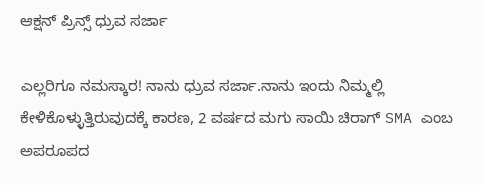ಆಕ್ಷನ್ ಪ್ರಿನ್ಸ್ ಧ್ರುವ ಸರ್ಜಾ

ಎಲ್ಲರಿಗೂ ನಮಸ್ಕಾರ! ನಾನು ಧ್ರುವ ಸರ್ಜಾ.ನಾನು ಇಂದು ನಿಮ್ಮಲ್ಲಿ ಕೇಳಿಕೊಳ್ಳುತ್ತಿರುವುದಕ್ಕೆ ಕಾರಣ, 2 ವರ್ಷದ ಮಗು ಸಾಯಿ ಚಿರಾಗ್ SMA ಎಂಬ ಅಪರೂಪದ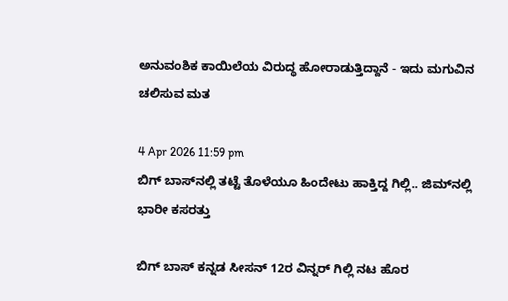ಅನುವಂಶಿಕ ಕಾಯಿಲೆಯ ವಿರುದ್ಧ ಹೋರಾಡುತ್ತಿದ್ದಾನೆ - ಇದು ಮಗುವಿನ ಚಲಿಸುವ ಮತ

4 Apr 2026 11:59 pm
ಬಿಗ್ ಬಾಸ್‌ನಲ್ಲಿ ತಟ್ಟೆ ತೊಳೆಯೂ ಹಿಂದೇಟು ಹಾಕ್ತಿದ್ದ ಗಿಲ್ಲಿ.. ಜಿಮ್‌ನಲ್ಲಿ ಭಾರೀ ಕಸರತ್ತು

ಬಿಗ್ ಬಾಸ್ ಕನ್ನಡ ಸೀಸನ್‌ 12ರ ವಿನ್ನರ್ ಗಿಲ್ಲಿ ನಟ ಹೊರ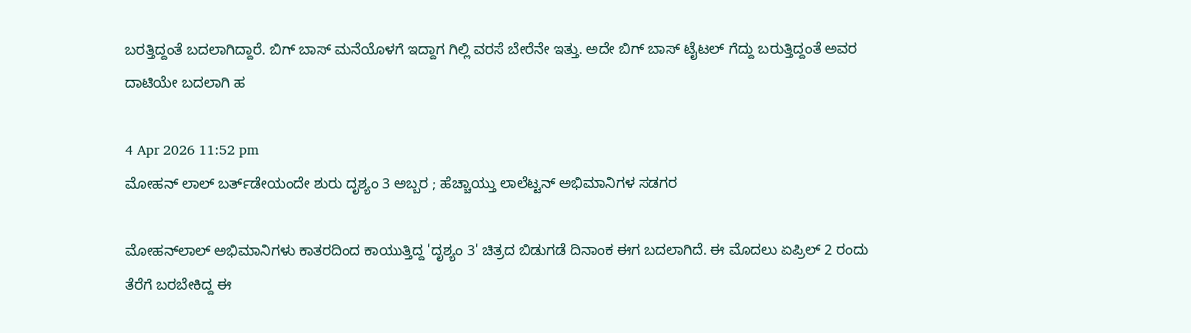ಬರತ್ತಿದ್ದಂತೆ ಬದಲಾಗಿದ್ದಾರೆ. ಬಿಗ್ ಬಾಸ್ ಮನೆಯೊಳಗೆ ಇದ್ದಾಗ ಗಿಲ್ಲಿ ವರಸೆ ಬೇರೆನೇ ಇತ್ತು. ಅದೇ ಬಿಗ್ ಬಾಸ್ ಟೈಟಲ್ ಗೆದ್ದು ಬರುತ್ತಿದ್ದಂತೆ ಅವರ ದಾಟಿಯೇ ಬದಲಾಗಿ ಹ

4 Apr 2026 11:52 pm
ಮೋಹನ್ ಲಾಲ್ ಬರ್ತ್‌ಡೇಯಂದೇ ಶುರು ದೃಶ್ಯಂ 3 ಅಬ್ಬರ ; ಹೆಚ್ಚಾಯ್ತು ಲಾಲೆಟ್ಟನ್ ಅಭಿಮಾನಿಗಳ ಸಡಗರ

ಮೋಹನ್‌ಲಾಲ್ ಅಭಿಮಾನಿಗಳು ಕಾತರದಿಂದ ಕಾಯುತ್ತಿದ್ದ 'ದೃಶ್ಯಂ 3' ಚಿತ್ರದ ಬಿಡುಗಡೆ ದಿನಾಂಕ ಈಗ ಬದಲಾಗಿದೆ. ಈ ಮೊದಲು ಏಪ್ರಿಲ್ 2 ರಂದು ತೆರೆಗೆ ಬರಬೇಕಿದ್ದ ಈ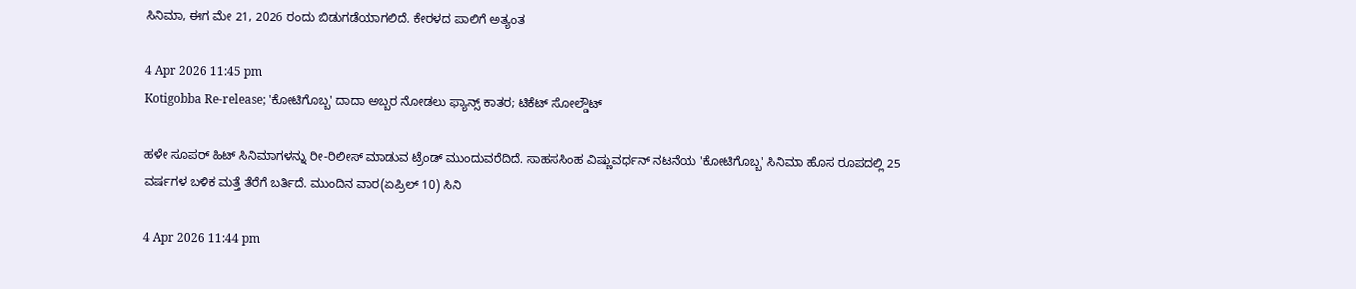ಸಿನಿಮಾ, ಈಗ ಮೇ 21, 2026 ರಂದು ಬಿಡುಗಡೆಯಾಗಲಿದೆ. ಕೇರಳದ ಪಾಲಿಗೆ ಅತ್ಯಂತ

4 Apr 2026 11:45 pm
Kotigobba Re-release; 'ಕೋಟಿಗೊಬ್ಬ' ದಾದಾ ಅಬ್ಬರ ನೋಡಲು ಫ್ಯಾನ್ಸ್ ಕಾತರ; ಟಿಕೆಟ್ ಸೋಲ್ಡೌಟ್

ಹಳೇ ಸೂಪರ್ ಹಿಟ್ ಸಿನಿಮಾಗಳನ್ನು ರೀ-ರಿಲೀಸ್ ಮಾಡುವ ಟ್ರೆಂಡ್ ಮುಂದುವರೆದಿದೆ. ಸಾಹಸಸಿಂಹ ವಿಷ್ಣುವರ್ಧನ್ ನಟನೆಯ 'ಕೋಟಿಗೊಬ್ಬ' ಸಿನಿಮಾ ಹೊಸ ರೂಪದಲ್ಲಿ 25 ವರ್ಷಗಳ ಬಳಿಕ ಮತ್ತೆ ತೆರೆಗೆ ಬರ್ತಿದೆ. ಮುಂದಿನ ವಾರ(ಏಪ್ರಿಲ್ 10) ಸಿನಿ

4 Apr 2026 11:44 pm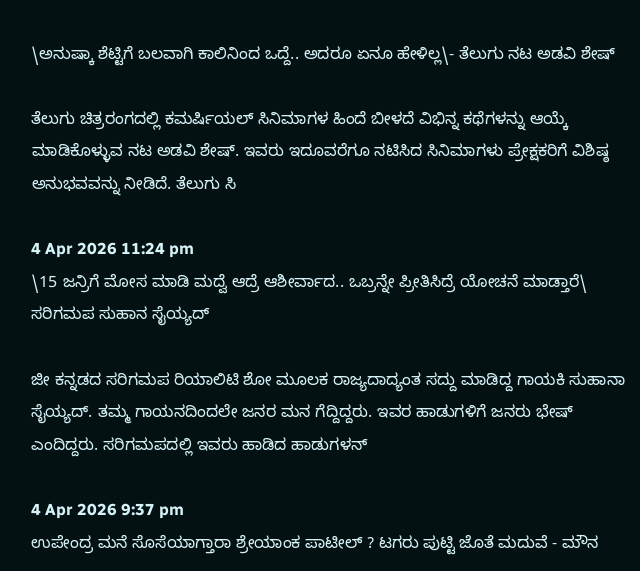\ಅನುಷ್ಕಾ ಶೆಟ್ಟಿಗೆ ಬಲವಾಗಿ ಕಾಲಿನಿಂದ ಒದ್ದೆ.. ಅದರೂ ಏನೂ ಹೇಳಿಲ್ಲ\- ತೆಲುಗು ನಟ ಅಡವಿ ಶೇಷ್

ತೆಲುಗು ಚಿತ್ರರಂಗದಲ್ಲಿ ಕಮರ್ಷಿಯಲ್ ಸಿನಿಮಾಗಳ ಹಿಂದೆ ಬೀಳದೆ ವಿಭಿನ್ನ ಕಥೆಗಳನ್ನು ಆಯ್ಕೆ ಮಾಡಿಕೊಳ್ಳುವ ನಟ ಅಡವಿ ಶೇಷ್. ಇವರು ಇದೂವರೆಗೂ ನಟಿಸಿದ ಸಿನಿಮಾಗಳು ಪ್ರೇಕ್ಷಕರಿಗೆ ವಿಶಿಷ್ಠ ಅನುಭವವನ್ನು ನೀಡಿದೆ. ತೆಲುಗು ಸಿ

4 Apr 2026 11:24 pm
\15 ಜನ್ರಿಗೆ ಮೋಸ ಮಾಡಿ ಮದ್ವೆ ಆದ್ರೆ ಆಶೀರ್ವಾದ.. ಒಬ್ರನ್ನೇ ಪ್ರೀತಿಸಿದ್ರೆ ಯೋಚನೆ ಮಾಡ್ತಾರೆ\ ಸರಿಗಮಪ ಸುಹಾನ ಸೈಯ್ಯದ್

ಜೀ ಕನ್ನಡದ ಸರಿಗಮಪ ರಿಯಾಲಿಟಿ ಶೋ ಮೂಲಕ ರಾಜ್ಯದಾದ್ಯಂತ ಸದ್ದು ಮಾಡಿದ್ದ ಗಾಯಕಿ ಸುಹಾನಾ ಸೈಯ್ಯದ್. ತಮ್ಮ ಗಾಯನದಿಂದಲೇ ಜನರ ಮನ ಗೆದ್ದಿದ್ದರು. ಇವರ ಹಾಡುಗಳಿಗೆ ಜನರು ಭೇಷ್ ಎಂದಿದ್ದರು. ಸರಿಗಮಪದಲ್ಲಿ ಇವರು ಹಾಡಿದ ಹಾಡುಗಳನ್

4 Apr 2026 9:37 pm
ಉಪೇಂದ್ರ ಮನೆ ಸೊಸೆಯಾಗ್ತಾರಾ ಶ್ರೇಯಾಂಕ ಪಾಟೀಲ್ ? ಟಗರು ಪುಟ್ಟಿ ಜೊತೆ ಮದುವೆ - ಮೌನ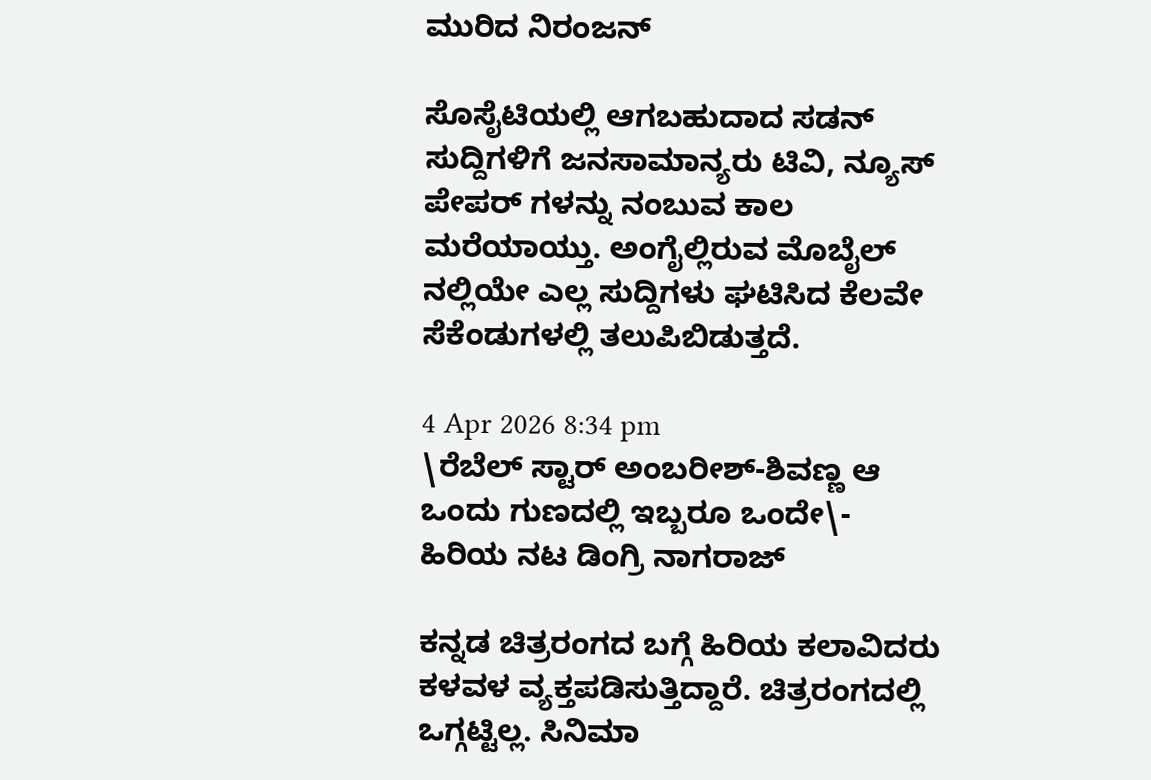ಮುರಿದ ನಿರಂಜನ್

ಸೊಸೈಟಿಯಲ್ಲಿ ಆಗಬಹುದಾದ ಸಡನ್ ಸುದ್ದಿಗಳಿಗೆ ಜನಸಾಮಾನ್ಯರು ಟಿವಿ, ನ್ಯೂಸ್ ಪೇಪರ್ ಗಳನ್ನು ನಂಬುವ ಕಾಲ ಮರೆಯಾಯ್ತು. ಅಂಗೈಲ್ಲಿರುವ ಮೊಬೈಲ್ ನಲ್ಲಿಯೇ ಎಲ್ಲ ಸುದ್ದಿಗಳು ಘಟಿಸಿದ ಕೆಲವೇ ಸೆಕೆಂಡುಗಳಲ್ಲಿ ತಲುಪಿಬಿಡುತ್ತದೆ.

4 Apr 2026 8:34 pm
\ರೆಬೆಲ್ ಸ್ಟಾರ್ ಅಂಬರೀಶ್-ಶಿವಣ್ಣ ಆ ಒಂದು ಗುಣದಲ್ಲಿ ಇಬ್ಬರೂ ಒಂದೇ\- ಹಿರಿಯ ನಟ ಡಿಂಗ್ರಿ ನಾಗರಾಜ್

ಕನ್ನಡ ಚಿತ್ರರಂಗದ ಬಗ್ಗೆ ಹಿರಿಯ ಕಲಾವಿದರು ಕಳವಳ ವ್ಯಕ್ತಪಡಿಸುತ್ತಿದ್ದಾರೆ. ಚಿತ್ರರಂಗದಲ್ಲಿ ಒಗ್ಗಟ್ಟಿಲ್ಲ. ಸಿನಿಮಾ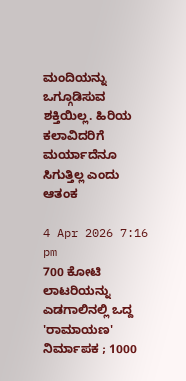ಮಂದಿಯನ್ನು ಒಗ್ಗೂಡಿಸುವ ಶಕ್ತಿಯಿಲ್ಲ. ಹಿರಿಯ ಕಲಾವಿದರಿಗೆ ಮರ್ಯಾದೆನೂ ಸಿಗುತ್ತಿಲ್ಲ ಎಂದು ಆತಂಕ

4 Apr 2026 7:16 pm
700 ಕೋಟಿ ಲಾಟರಿಯನ್ನು ಎಡಗಾಲಿನಲ್ಲಿ ಒದ್ದ 'ರಾಮಾಯಣ' ನಿರ್ಮಾಪಕ ; 1000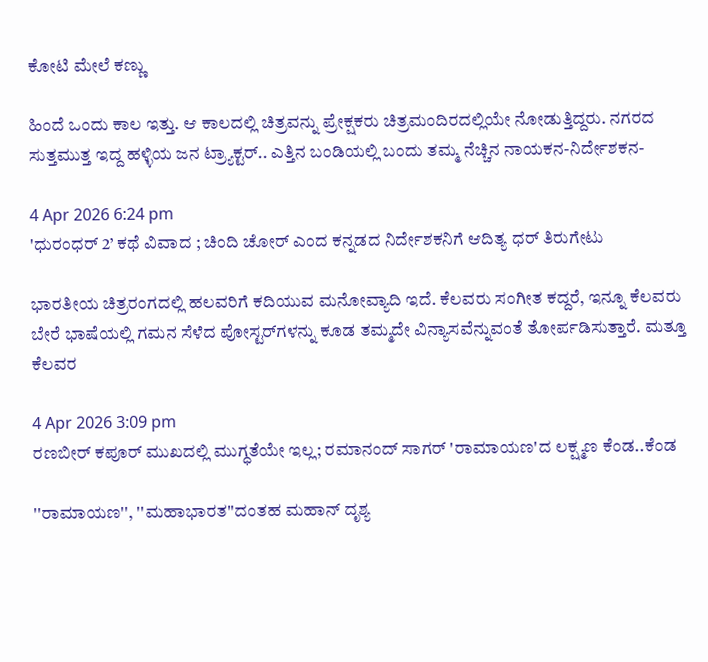ಕೋಟಿ ಮೇಲೆ ಕಣ್ಣು

ಹಿಂದೆ ಒಂದು ಕಾಲ ಇತ್ತು. ಆ ಕಾಲದಲ್ಲಿ ಚಿತ್ರವನ್ನು ಪ್ರೇಕ್ಷಕರು ಚಿತ್ರಮಂದಿರದಲ್ಲಿಯೇ ನೋಡುತ್ತಿದ್ದರು. ನಗರದ ಸುತ್ತಮುತ್ತ ಇದ್ದ ಹಳ್ಳಿಯ ಜನ ಟ್ರ್ಯಾಕ್ಟರ್.. ಎತ್ತಿನ ಬಂಡಿಯಲ್ಲಿ ಬಂದು ತಮ್ಮ ನೆಚ್ಚಿನ ನಾಯಕನ-ನಿರ್ದೇಶಕನ-

4 Apr 2026 6:24 pm
'ಧುರಂಧರ್ 2’ ಕಥೆ ವಿವಾದ ; ಚಿಂದಿ ಚೋರ್ ಎಂದ ಕನ್ನಡದ ನಿರ್ದೇಶಕನಿಗೆ ಆದಿತ್ಯ ಧರ್ ತಿರುಗೇಟು

ಭಾರತೀಯ ಚಿತ್ರರಂಗದಲ್ಲಿ ಹಲವರಿಗೆ ಕದಿಯುವ ಮನೋವ್ಯಾದಿ ಇದೆ. ಕೆಲವರು ಸಂಗೀತ ಕದ್ದರೆ, ಇನ್ನೂ ಕೆಲವರು ಬೇರೆ ಭಾಷೆಯಲ್ಲಿ ಗಮನ ಸೆಳೆದ ಪೋಸ್ಟರ್‌ಗಳನ್ನು ಕೂಡ ತಮ್ಮದೇ ವಿನ್ಯಾಸವೆನ್ನುವಂತೆ ತೋರ್ಪಡಿಸುತ್ತಾರೆ. ಮತ್ತೂ ಕೆಲವರ

4 Apr 2026 3:09 pm
ರಣಬೀರ್ ಕಪೂರ್ ಮುಖದಲ್ಲಿ ಮುಗ್ಧತೆಯೇ ಇಲ್ಲ; ರಮಾನಂದ್ ಸಾಗರ್ 'ರಾಮಾಯಣ'ದ ಲಕ್ಷ್ಮಣ ಕೆಂಡ..ಕೆಂಡ

''ರಾಮಾಯಣ'', ''ಮಹಾಭಾರತ''ದಂತಹ ಮಹಾನ್ ದೃಶ್ಯ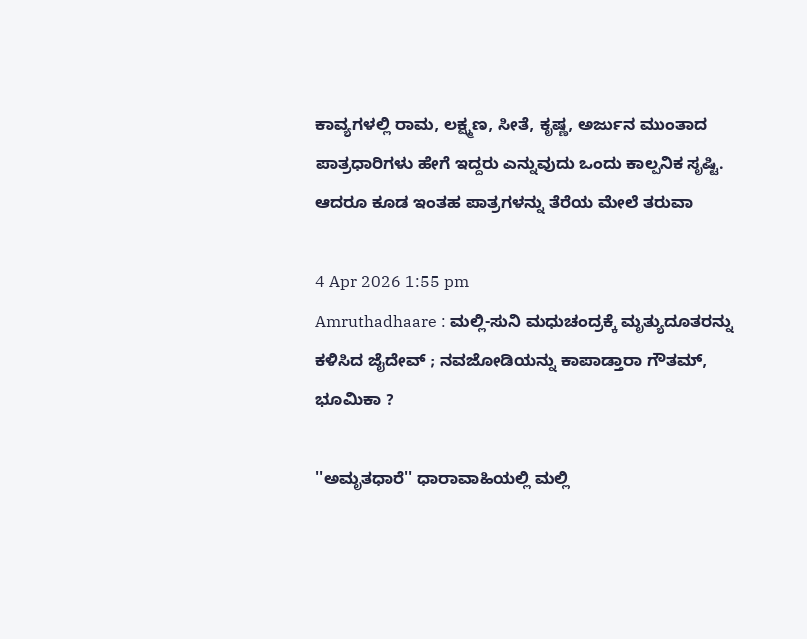ಕಾವ್ಯಗಳಲ್ಲಿ ರಾಮ, ಲಕ್ಷ್ಮಣ, ಸೀತೆ, ಕೃಷ್ಣ, ಅರ್ಜುನ ಮುಂತಾದ ಪಾತ್ರಧಾರಿಗಳು ಹೇಗೆ ಇದ್ದರು ಎನ್ನುವುದು ಒಂದು ಕಾಲ್ಪನಿಕ ಸೃಷ್ಟಿ. ಆದರೂ ಕೂಡ ಇಂತಹ ಪಾತ್ರಗಳನ್ನು ತೆರೆಯ ಮೇಲೆ ತರುವಾ

4 Apr 2026 1:55 pm
Amruthadhaare : ಮಲ್ಲಿ-ಸುನಿ ಮಧುಚಂದ್ರಕ್ಕೆ ಮೃತ್ಯುದೂತರನ್ನು ಕಳಿಸಿದ ಜೈದೇವ್ ; ನವಜೋಡಿಯನ್ನು ಕಾಪಾಡ್ತಾರಾ ಗೌತಮ್, ಭೂಮಿಕಾ ?

''ಅಮೃತಧಾರೆ'' ಧಾರಾವಾಹಿಯಲ್ಲಿ ಮಲ್ಲಿ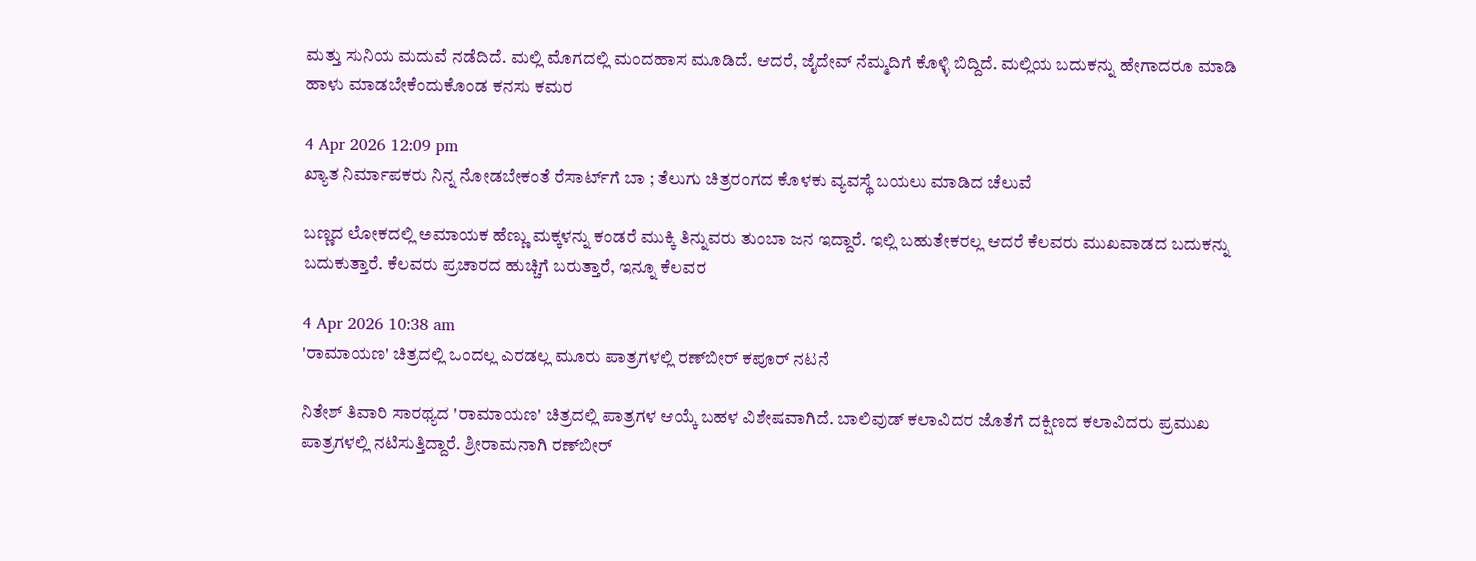ಮತ್ತು ಸುನಿಯ ಮದುವೆ ನಡೆದಿದೆ. ಮಲ್ಲಿ ಮೊಗದಲ್ಲಿ ಮಂದಹಾಸ ಮೂಡಿದೆ. ಆದರೆ, ಜೈದೇವ್ ನೆಮ್ಮದಿಗೆ ಕೊಳ್ಳಿ ಬಿದ್ದಿದೆ. ಮಲ್ಲಿಯ ಬದುಕನ್ನು ಹೇಗಾದರೂ ಮಾಡಿ ಹಾಳು ಮಾಡಬೇಕೆಂದುಕೊಂಡ ಕನಸು ಕಮರ

4 Apr 2026 12:09 pm
ಖ್ಯಾತ ನಿರ್ಮಾಪಕರು ನಿನ್ನ ನೋಡಬೇಕಂತೆ ರೆಸಾರ್ಟ್‌ಗೆ ಬಾ ; ತೆಲುಗು ಚಿತ್ರರಂಗದ ಕೊಳಕು ವ್ಯವಸ್ಥೆ ಬಯಲು ಮಾಡಿದ ಚೆಲುವೆ

ಬಣ್ಣದ ಲೋಕದಲ್ಲಿ ಅಮಾಯಕ ಹೆಣ್ಣು ಮಕ್ಕಳನ್ನು ಕಂಡರೆ ಮುಕ್ಕಿ ತಿನ್ನುವರು ತುಂಬಾ ಜನ ಇದ್ದಾರೆ. ಇಲ್ಲಿ ಬಹುತೇಕರಲ್ಲ ಆದರೆ ಕೆಲವರು ಮುಖವಾಡದ ಬದುಕನ್ನು ಬದುಕುತ್ತಾರೆ. ಕೆಲವರು ಪ್ರಚಾರದ ಹುಚ್ಚಿಗೆ ಬರುತ್ತಾರೆ, ಇನ್ನೂ ಕೆಲವರ

4 Apr 2026 10:38 am
'ರಾಮಾಯಣ' ಚಿತ್ರದಲ್ಲಿ ಒಂದಲ್ಲ ಎರಡಲ್ಲ ಮೂರು ಪಾತ್ರಗಳಲ್ಲಿ ರಣ್‌ಬೀರ್ ಕಪೂರ್ ನಟನೆ

ನಿತೇಶ್ ತಿವಾರಿ ಸಾರಥ್ಯದ 'ರಾಮಾಯಣ' ಚಿತ್ರದಲ್ಲಿ ಪಾತ್ರಗಳ ಆಯ್ಕೆ ಬಹಳ ವಿಶೇಷವಾಗಿದೆ. ಬಾಲಿವುಡ್ ಕಲಾವಿದರ ಜೊತೆಗೆ ದಕ್ಷಿಣದ ಕಲಾವಿದರು ಪ್ರಮುಖ ಪಾತ್ರಗಳಲ್ಲಿ ನಟಿಸುತ್ತಿದ್ದಾರೆ. ಶ್ರೀರಾಮನಾಗಿ ರಣ್‌ಬೀರ್‌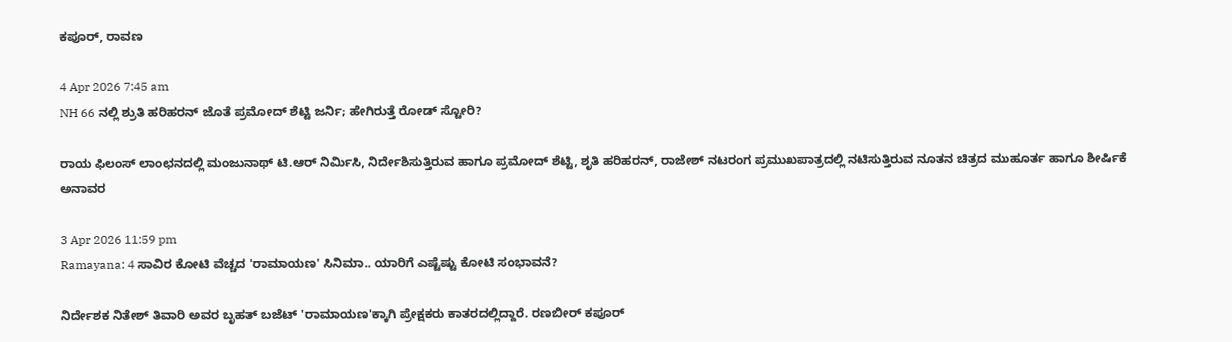ಕಪೂರ್, ರಾವಣ

4 Apr 2026 7:45 am
NH 66 ನಲ್ಲಿ ಶ್ರುತಿ ಹರಿಹರನ್ ಜೊತೆ ಪ್ರಮೋದ್ ಶೆಟ್ಟಿ ಜರ್ನಿ; ಹೇಗಿರುತ್ತೆ ರೋಡ್ ಸ್ಟೋರಿ?

ರಾಯ ಫಿಲಂಸ್ ಲಾಂಛನದಲ್ಲಿ ಮಂಜುನಾಥ್ ಟಿ.ಆರ್ ನಿರ್ಮಿಸಿ, ನಿರ್ದೇಶಿಸುತ್ತಿರುವ ಹಾಗೂ ಪ್ರಮೋದ್ ಶೆಟ್ಟಿ, ಶೃತಿ ಹರಿಹರನ್, ರಾಜೇಶ್ ನಟರಂಗ ಪ್ರಮುಖಪಾತ್ರದಲ್ಲಿ ನಟಿಸುತ್ತಿರುವ ನೂತನ ಚಿತ್ರದ ಮುಹೂರ್ತ ಹಾಗೂ ಶೀರ್ಷಿಕೆ ಅನಾವರ

3 Apr 2026 11:59 pm
Ramayana: 4 ಸಾವಿರ ಕೋಟಿ ವೆಚ್ಚದ 'ರಾಮಾಯಣ' ಸಿನಿಮಾ.. ಯಾರಿಗೆ ಎಷ್ಟೆಷ್ಟು ಕೋಟಿ ಸಂಭಾವನೆ?

ನಿರ್ದೇಶಕ ನಿತೇಶ್ ತಿವಾರಿ ಅವರ ಬೃಹತ್ ಬಜೆಟ್ 'ರಾಮಾಯಣ'ಕ್ಕಾಗಿ ಪ್ರೇಕ್ಷಕರು ಕಾತರದಲ್ಲಿದ್ದಾರೆ. ರಣಬೀರ್ ಕಪೂರ್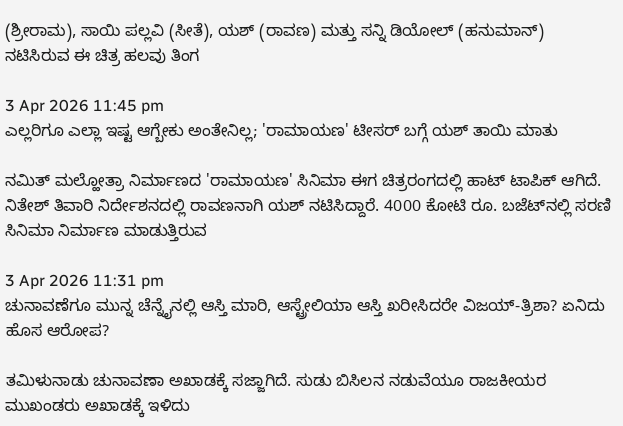(ಶ್ರೀರಾಮ), ಸಾಯಿ ಪಲ್ಲವಿ (ಸೀತೆ), ಯಶ್ (ರಾವಣ) ಮತ್ತು ಸನ್ನಿ ಡಿಯೋಲ್ (ಹನುಮಾನ್) ನಟಿಸಿರುವ ಈ ಚಿತ್ರ ಹಲವು ತಿಂಗ

3 Apr 2026 11:45 pm
ಎಲ್ಲರಿಗೂ ಎಲ್ಲಾ ಇಷ್ಟ ಆಗ್ಬೇಕು ಅಂತೇನಿಲ್ಲ; 'ರಾಮಾಯಣ' ಟೀಸರ್ ಬಗ್ಗೆ ಯಶ್ ತಾಯಿ ಮಾತು

ನಮಿತ್ ಮಲ್ಹೋತ್ರಾ ನಿರ್ಮಾಣದ 'ರಾಮಾಯಣ' ಸಿನಿಮಾ ಈಗ ಚಿತ್ರರಂಗದಲ್ಲಿ ಹಾಟ್ ಟಾಪಿಕ್ ಆಗಿದೆ. ನಿತೇಶ್ ತಿವಾರಿ ನಿರ್ದೇಶನದಲ್ಲಿ ರಾವಣನಾಗಿ ಯಶ್ ನಟಿಸಿದ್ದಾರೆ. 4000 ಕೋಟಿ ರೂ. ಬಜೆಟ್‌ನಲ್ಲಿ ಸರಣಿ ಸಿನಿಮಾ ನಿರ್ಮಾಣ ಮಾಡುತ್ತಿರುವ

3 Apr 2026 11:31 pm
ಚುನಾವಣೆಗೂ ಮುನ್ನ ಚೆನ್ನೈನಲ್ಲಿ ಆಸ್ತಿ ಮಾರಿ, ಆಸ್ಟ್ರೇಲಿಯಾ ಆಸ್ತಿ ಖರೀಸಿದರೇ ವಿಜಯ್-ತ್ರಿಶಾ? ಏನಿದು ಹೊಸ ಆರೋಪ?

ತಮಿಳುನಾಡು ಚುನಾವಣಾ ಅಖಾಡಕ್ಕೆ ಸಜ್ಜಾಗಿದೆ. ಸುಡು ಬಿಸಿಲನ ನಡುವೆಯೂ ರಾಜಕೀಯರ ಮುಖಂಡರು ಅಖಾಡಕ್ಕೆ ಇಳಿದು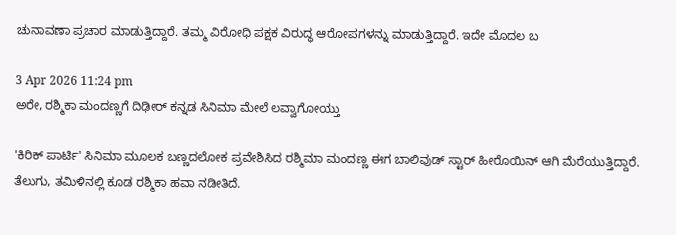ಚುನಾವಣಾ ಪ್ರಚಾರ ಮಾಡುತ್ತಿದ್ದಾರೆ. ತಮ್ಮ ವಿರೋಧಿ ಪಕ್ಷಕ ವಿರುದ್ಧ ಆರೋಪಗಳನ್ನು ಮಾಡುತ್ತಿದ್ದಾರೆ. ಇದೇ ಮೊದಲ ಬ

3 Apr 2026 11:24 pm
ಅರೇ, ರಶ್ಮಿಕಾ ಮಂದಣ್ಣಗೆ ದಿಢೀರ್ ಕನ್ನಡ ಸಿನಿಮಾ ಮೇಲೆ ಲವ್ವಾಗೋಯ್ತು

'ಕಿರಿಕ್ ಪಾರ್ಟಿ' ಸಿನಿಮಾ ಮೂಲಕ ಬಣ್ಣದಲೋಕ ಪ್ರವೇಶಿಸಿದ ರಶ್ಮಿಮಾ ಮಂದಣ್ಣ ಈಗ ಬಾಲಿವುಡ್ ಸ್ಟಾರ್ ಹೀರೊಯಿನ್ ಆಗಿ ಮೆರೆಯುತ್ತಿದ್ದಾರೆ. ತೆಲುಗು, ತಮಿಳಿನಲ್ಲಿ ಕೂಡ ರಶ್ಮಿಕಾ ಹವಾ ನಡೀತಿದೆ.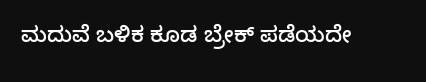ಮದುವೆ ಬಳಿಕ ಕೂಡ ಬ್ರೇಕ್ ಪಡೆಯದೇ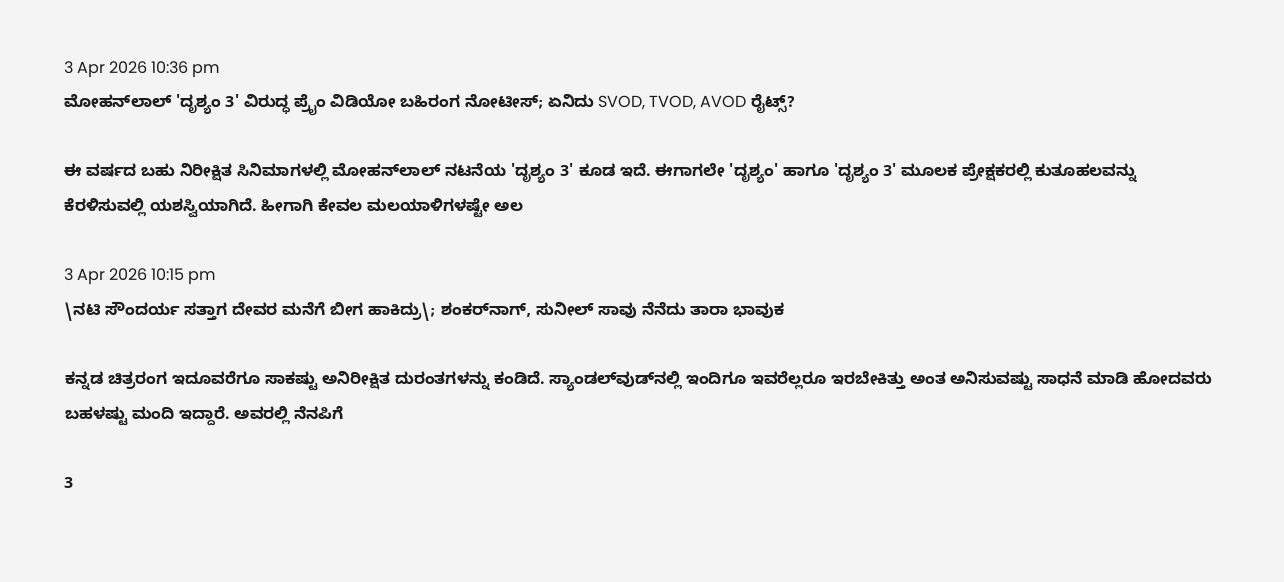3 Apr 2026 10:36 pm
ಮೋಹನ್‌ಲಾಲ್ 'ದೃಶ್ಯಂ 3' ವಿರುದ್ಧ ಪ್ರೈಂ ವಿಡಿಯೋ ಬಹಿರಂಗ ನೋಟೀಸ್; ಏನಿದು SVOD, TVOD, AVOD ರೈಟ್ಸ್?

ಈ ವರ್ಷದ ಬಹು ನಿರೀಕ್ಷಿತ ಸಿನಿಮಾಗಳಲ್ಲಿ ಮೋಹನ್‌ಲಾಲ್ ನಟನೆಯ 'ದೃಶ್ಯಂ 3' ಕೂಡ ಇದೆ. ಈಗಾಗಲೇ 'ದೃಶ್ಯಂ' ಹಾಗೂ 'ದೃಶ್ಯಂ 3' ಮೂಲಕ ಪ್ರೇಕ್ಷಕರಲ್ಲಿ ಕುತೂಹಲವನ್ನು ಕೆರಳಿಸುವಲ್ಲಿ ಯಶಸ್ವಿಯಾಗಿದೆ. ಹೀಗಾಗಿ ಕೇವಲ ಮಲಯಾಳಿಗಳಷ್ಟೇ ಅಲ

3 Apr 2026 10:15 pm
\ನಟಿ ಸೌಂದರ್ಯ ಸತ್ತಾಗ ದೇವರ ಮನೆಗೆ ಬೀಗ ಹಾಕಿದ್ರು\; ಶಂಕರ್‌ನಾಗ್, ಸುನೀಲ್ ಸಾವು ನೆನೆದು ತಾರಾ ಭಾವುಕ

ಕನ್ನಡ ಚಿತ್ರರಂಗ ಇದೂವರೆಗೂ ಸಾಕಷ್ಟು ಅನಿರೀಕ್ಷಿತ ದುರಂತಗಳನ್ನು ಕಂಡಿದೆ. ಸ್ಯಾಂಡಲ್‌ವುಡ್‌ನಲ್ಲಿ ಇಂದಿಗೂ ಇವರೆಲ್ಲರೂ ಇರಬೇಕಿತ್ತು ಅಂತ ಅನಿಸುವಷ್ಟು ಸಾಧನೆ ಮಾಡಿ ಹೋದವರು ಬಹಳಷ್ಟು ಮಂದಿ ಇದ್ದಾರೆ. ಅವರಲ್ಲಿ ನೆನಪಿಗೆ

3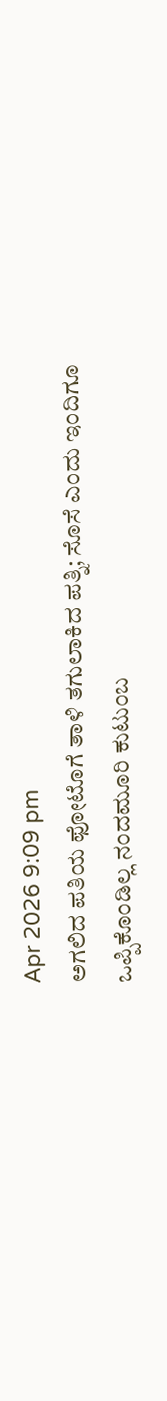Apr 2026 9:09 pm
ಅಗಲಿದ ಪತಿಯ ಫೋಟೊಗೆ ತಾಳಿ ತಗುಲಾಕಿದ ಪತ್ನಿ; ಸೊಸೆ ಎಂದು ಇಂದಿಗೂ ಒಪ್ಪಿಕೊಂಡಿಲ್ಲ ನಂದಮೂರಿ ಕುಟುಂಬ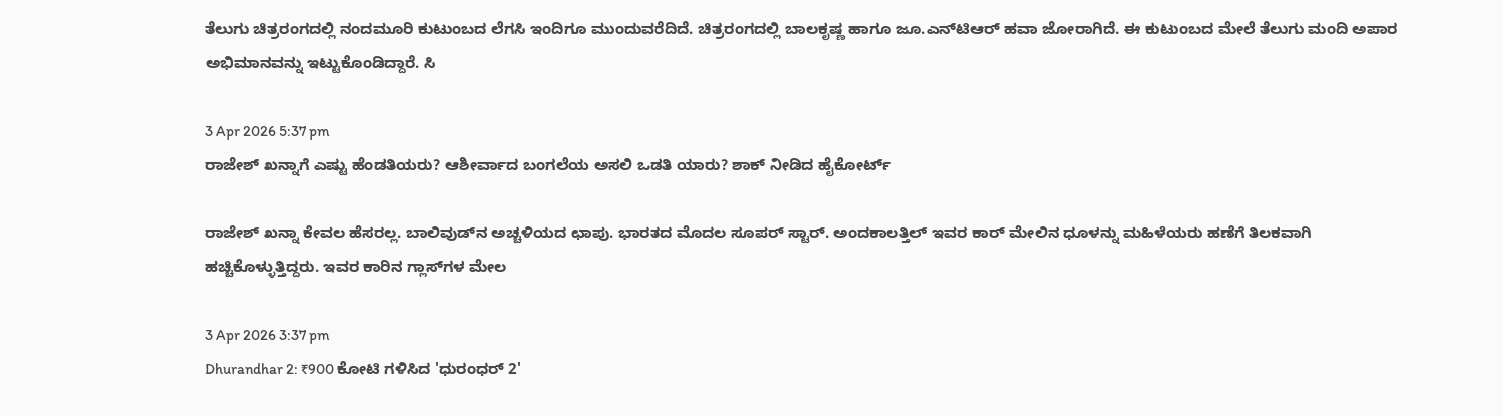ತೆಲುಗು ಚಿತ್ರರಂಗದಲ್ಲಿ ನಂದಮೂರಿ ಕುಟುಂಬದ ಲೆಗಸಿ ಇಂದಿಗೂ ಮುಂದುವರೆದಿದೆ. ಚಿತ್ರರಂಗದಲ್ಲಿ ಬಾಲಕೃಷ್ಣ ಹಾಗೂ ಜೂ.ಎನ್‌ಟಿಆರ್ ಹವಾ ಜೋರಾಗಿದೆ. ಈ ಕುಟುಂಬದ ಮೇಲೆ ತೆಲುಗು ಮಂದಿ ಅಪಾರ ಅಭಿಮಾನವನ್ನು ಇಟ್ಟುಕೊಂಡಿದ್ದಾರೆ. ಸಿ

3 Apr 2026 5:37 pm
ರಾಜೇಶ್ ಖನ್ನಾಗೆ ಎಷ್ಟು ಹೆಂಡತಿಯರು? ಆಶೀರ್ವಾದ ಬಂಗಲೆಯ ಅಸಲಿ ಒಡತಿ ಯಾರು? ಶಾಕ್ ನೀಡಿದ ಹೈಕೋರ್ಟ್‌

ರಾಜೇಶ್ ಖನ್ನಾ ಕೇವಲ ಹೆಸರಲ್ಲ. ಬಾಲಿವುಡ್‌ನ ಅಚ್ಚಳಿಯದ ಛಾಪು. ಭಾರತದ ಮೊದಲ ಸೂಪರ್ ಸ್ಟಾರ್. ಅಂದಕಾಲತ್ತಿಲ್‌ ಇವರ ಕಾರ್ ಮೇಲಿನ ಧೂಳನ್ನು ಮಹಿಳೆಯರು ಹಣೆಗೆ ತಿಲಕವಾಗಿ ಹಚ್ಚಿಕೊಳ್ಳುತ್ತಿದ್ದರು. ಇವರ ಕಾರಿನ ಗ್ಲಾಸ್‌ಗಳ ಮೇಲ

3 Apr 2026 3:37 pm
Dhurandhar 2: ₹900 ಕೋಟಿ ಗಳಿಸಿದ 'ಧುರಂಧರ್ 2'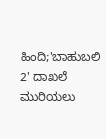ಹಿಂದಿ;'ಬಾಹುಬಲಿ 2' ದಾಖಲೆ ಮುರಿಯಲು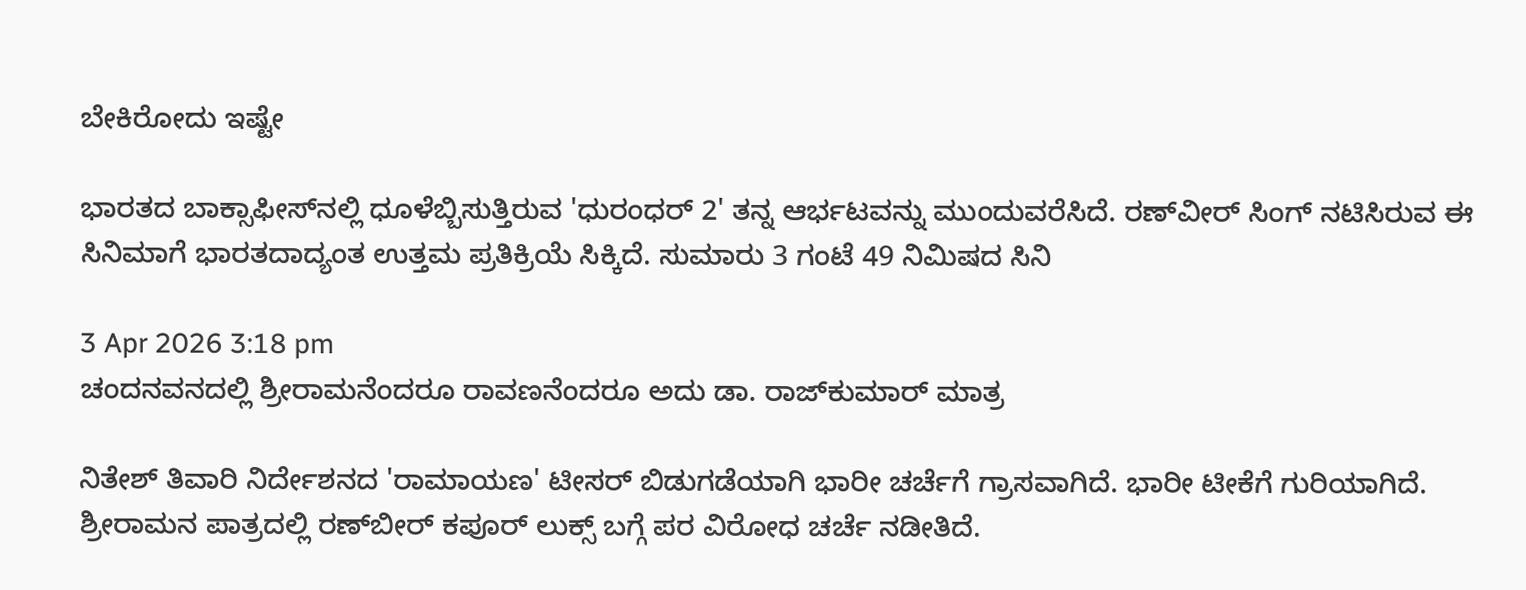ಬೇಕಿರೋದು ಇಷ್ಟೇ

ಭಾರತದ ಬಾಕ್ಸಾಫೀಸ್‌ನಲ್ಲಿ ಧೂಳೆಬ್ಬಿಸುತ್ತಿರುವ 'ಧುರಂಧರ್ 2' ತನ್ನ ಆರ್ಭಟವನ್ನು ಮುಂದುವರೆಸಿದೆ. ರಣ್‌ವೀರ್ ಸಿಂಗ್ ನಟಿಸಿರುವ ಈ ಸಿನಿಮಾಗೆ ಭಾರತದಾದ್ಯಂತ ಉತ್ತಮ ಪ್ರತಿಕ್ರಿಯೆ ಸಿಕ್ಕಿದೆ. ಸುಮಾರು 3 ಗಂಟೆ 49 ನಿಮಿಷದ ಸಿನಿ

3 Apr 2026 3:18 pm
ಚಂದನವನದಲ್ಲಿ ಶ್ರೀರಾಮನೆಂದರೂ ರಾವಣನೆಂದರೂ ಅದು ಡಾ. ರಾಜ್‌ಕುಮಾರ್ ಮಾತ್ರ

ನಿತೇಶ್ ತಿವಾರಿ ನಿರ್ದೇಶನದ 'ರಾಮಾಯಣ' ಟೀಸರ್ ಬಿಡುಗಡೆಯಾಗಿ ಭಾರೀ ಚರ್ಚೆಗೆ ಗ್ರಾಸವಾಗಿದೆ. ಭಾರೀ ಟೀಕೆಗೆ ಗುರಿಯಾಗಿದೆ. ಶ್ರೀರಾಮನ ಪಾತ್ರದಲ್ಲಿ ರಣ್‌ಬೀರ್ ಕಪೂರ್ ಲುಕ್ಸ್ ಬಗ್ಗೆ ಪರ ವಿರೋಧ ಚರ್ಚೆ ನಡೀತಿದೆ.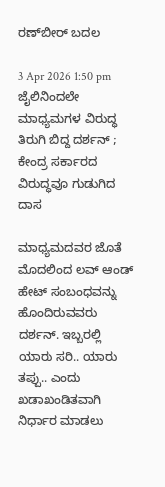ರಣ್‌ಬೀರ್ ಬದಲ

3 Apr 2026 1:50 pm
ಜೈಲಿನಿಂದಲೇ ಮಾಧ್ಯಮಗಳ ವಿರುದ್ಧ ತಿರುಗಿ ಬಿದ್ದ ದರ್ಶನ್ ; ಕೇಂದ್ರ ಸರ್ಕಾರದ ವಿರುದ್ಧವೂ ಗುಡುಗಿದ ದಾಸ

ಮಾಧ್ಯಮದವರ ಜೊತೆ ಮೊದಲಿಂದ ಲವ್ ಆಂಡ್ ಹೇಟ್ ಸಂಬಂಧವನ್ನು ಹೊಂದಿರುವವರು ದರ್ಶನ್. ಇಬ್ಬರಲ್ಲಿ ಯಾರು ಸರಿ.. ಯಾರು ತಪ್ಪು.. ಎಂದು ಖಡಾಖಂಡಿತವಾಗಿ ನಿರ್ಧಾರ ಮಾಡಲು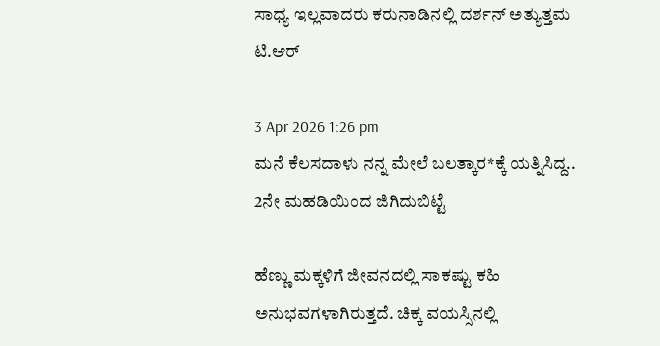ಸಾಧ್ಯ ಇಲ್ಲವಾದರು ಕರುನಾಡಿನಲ್ಲಿ ದರ್ಶನ್ ಅತ್ಯುತ್ತಮ ಟಿ.ಆರ್

3 Apr 2026 1:26 pm
ಮನೆ ಕೆಲಸದಾಳು ನನ್ನ ಮೇಲೆ ಬಲತ್ಕಾರ*ಕ್ಕೆ ಯತ್ನಿಸಿದ್ದ.. 2ನೇ ಮಹಡಿಯಿಂದ ಜಿಗಿದುಬಿಟ್ಟೆ

ಹೆಣ್ಣು ಮಕ್ಕಳಿಗೆ ಜೀವನದಲ್ಲಿ ಸಾಕಷ್ಟು ಕಹಿ ಅನುಭವಗಳಾಗಿರುತ್ತದೆ. ಚಿಕ್ಕ ವಯಸ್ಸಿನಲ್ಲಿ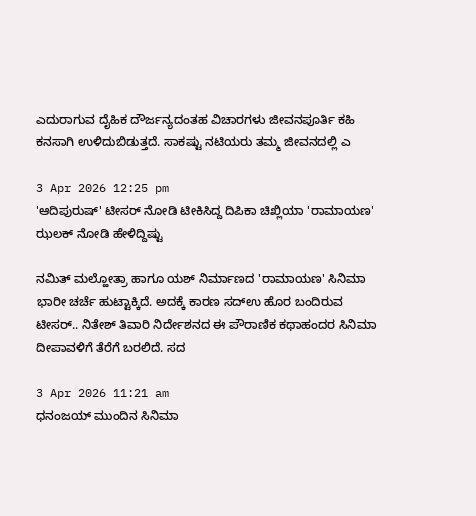ಎದುರಾಗುವ ದೈಹಿಕ ದೌರ್ಜನ್ಯದಂತಹ ವಿಚಾರಗಳು ಜೀವನಪೂರ್ತಿ ಕಹಿ ಕನಸಾಗಿ ಉಳಿದುಬಿಡುತ್ತದೆ. ಸಾಕಷ್ಟು ನಟಿಯರು ತಮ್ಮ ಜೀವನದಲ್ಲಿ ಎ

3 Apr 2026 12:25 pm
'ಆದಿಪುರುಷ್' ಟೀಸರ್ ನೋಡಿ ಟೀಕಿಸಿದ್ದ ದಿಪಿಕಾ ಚಿಖ್ಲಿಯಾ 'ರಾಮಾಯಣ' ಝಲಕ್ ನೋಡಿ ಹೇಳಿದ್ದಿಷ್ಟು

ನಮಿತ್ ಮಲ್ಹೋತ್ರಾ ಹಾಗೂ ಯಶ್ ನಿರ್ಮಾಣದ 'ರಾಮಾಯಣ' ಸಿನಿಮಾ ಭಾರೀ ಚರ್ಚೆ ಹುಟ್ಟಾಕ್ಕಿದೆ. ಅದಕ್ಕೆ ಕಾರಣ ಸದ್ಉ ಹೊರ ಬಂದಿರುವ ಟೀಸರ್.. ನಿತೇಶ್ ತಿವಾರಿ ನಿರ್ದೇಶನದ ಈ ಪೌರಾಣಿಕ ಕಥಾಹಂದರ ಸಿನಿಮಾ ದೀಪಾವಳಿಗೆ ತೆರೆಗೆ ಬರಲಿದೆ. ಸದ

3 Apr 2026 11:21 am
ಧನಂಜಯ್ ಮುಂದಿನ ಸಿನಿಮಾ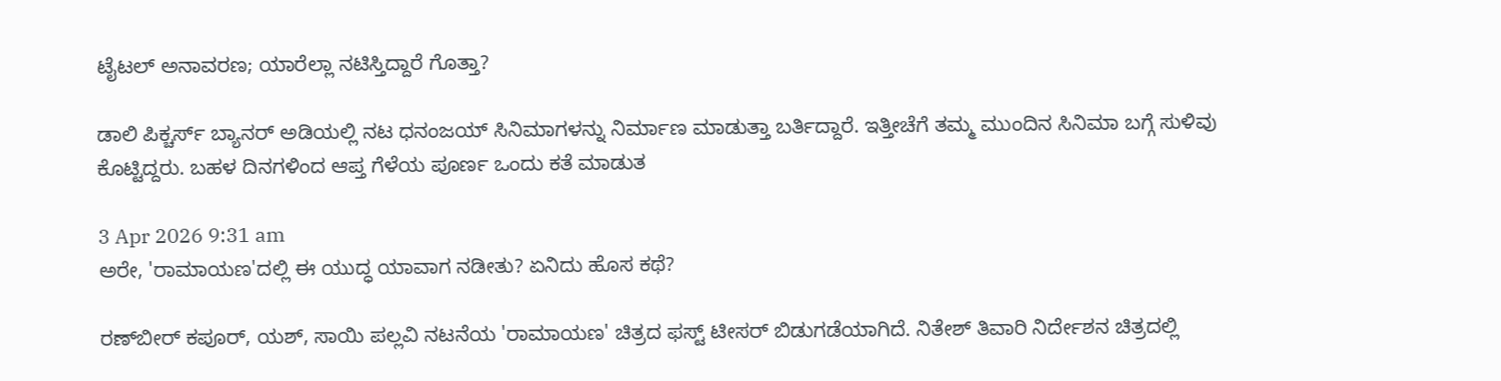ಟೈಟಲ್ ಅನಾವರಣ; ಯಾರೆಲ್ಲಾ ನಟಿಸ್ತಿದ್ದಾರೆ ಗೊತ್ತಾ?

ಡಾಲಿ ಪಿಕ್ಚರ್ಸ್ ಬ್ಯಾನರ್ ಅಡಿಯಲ್ಲಿ ನಟ ಧನಂಜಯ್ ಸಿನಿಮಾಗಳನ್ನು ನಿರ್ಮಾಣ ಮಾಡುತ್ತಾ ಬರ್ತಿದ್ದಾರೆ. ಇತ್ತೀಚೆಗೆ ತಮ್ಮ ಮುಂದಿನ ಸಿನಿಮಾ ಬಗ್ಗೆ ಸುಳಿವು ಕೊಟ್ಟಿದ್ದರು. ಬಹಳ ದಿನಗಳಿಂದ ಆಪ್ತ ಗೆಳೆಯ ಪೂರ್ಣ ಒಂದು ಕತೆ ಮಾಡುತ

3 Apr 2026 9:31 am
ಅರೇ, 'ರಾಮಾಯಣ'ದಲ್ಲಿ ಈ ಯುದ್ಧ ಯಾವಾಗ ನಡೀತು? ಏನಿದು ಹೊಸ ಕಥೆ?

ರಣ್‌ಬೀರ್ ಕಪೂರ್, ಯಶ್, ಸಾಯಿ ಪಲ್ಲವಿ ನಟನೆಯ 'ರಾಮಾಯಣ' ಚಿತ್ರದ ಫಸ್ಟ್ ಟೀಸರ್ ಬಿಡುಗಡೆಯಾಗಿದೆ. ನಿತೇಶ್ ತಿವಾರಿ ನಿರ್ದೇಶನ ಚಿತ್ರದಲ್ಲಿ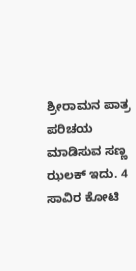ಶ್ರೀರಾಮನ ಪಾತ್ರ ಪರಿಚಯ ಮಾಡಿಸುವ ಸಣ್ಣ ಝಲಕ್ ಇದು. 4 ಸಾವಿರ ಕೋಟಿ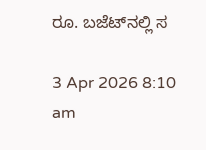ರೂ. ಬಜೆಟ್‌ನಲ್ಲಿ ಸ

3 Apr 2026 8:10 am